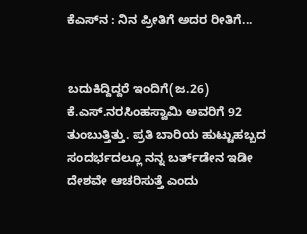ಕೆಎಸ್‌ನ : ನಿನ ಪ್ರೀತಿಗೆ ಅದರ ರೀತಿಗೆ...


ಬದುಕಿದ್ದಿದ್ದರೆ ಇಂದಿಗೆ(ಜ.26) ಕೆ.ಎಸ್‌.ನರಸಿಂಹಸ್ವಾಮಿ ಅವರಿಗೆ 92 ತುಂಬುತ್ತಿತ್ತು. ಪ್ರತಿ ಬಾರಿಯ ಹುಟ್ಟುಹಬ್ಬದ ಸಂದರ್ಭದಲ್ಲೂ ನನ್ನ ಬರ್ತ್‌ಡೇನ ಇಡೀ ದೇಶವೇ ಆಚರಿಸುತ್ತೆ ಎಂದು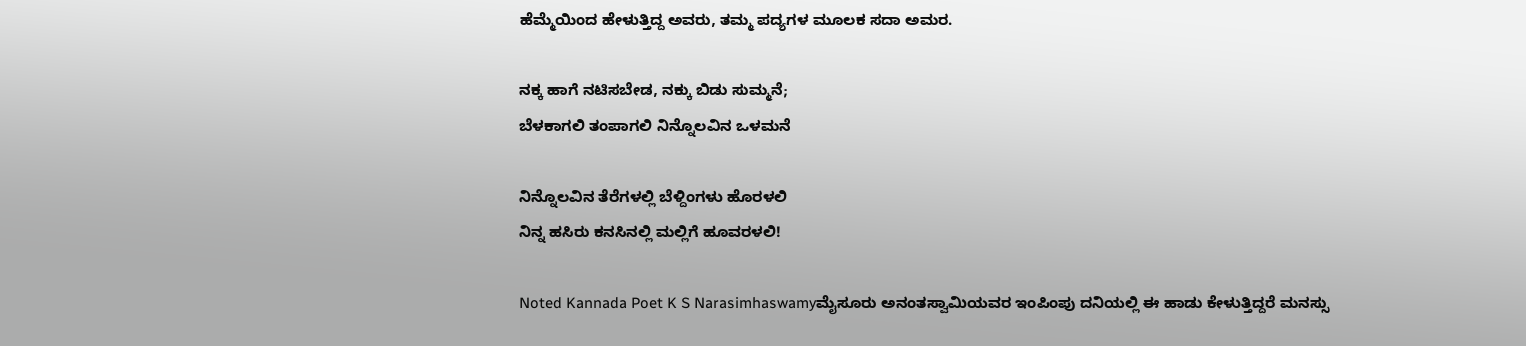ಹೆಮ್ಮೆಯಿಂದ ಹೇಳುತ್ತಿದ್ದ ಅವರು, ತಮ್ಮ ಪದ್ಯಗಳ ಮೂಲಕ ಸದಾ ಅಮರ.

ನಕ್ಕ ಹಾಗೆ ನಟಿಸಬೇಡ, ನಕ್ಕು ಬಿಡು ಸುಮ್ಮನೆ;
ಬೆಳಕಾಗಲಿ ತಂಪಾಗಲಿ ನಿನ್ನೊಲವಿನ ಒಳಮನೆ

ನಿನ್ನೊಲವಿನ ತೆರೆಗಳಲ್ಲಿ ಬೆಳ್ದಿಂಗಳು ಹೊರಳಲಿ
ನಿನ್ನ ಹಸಿರು ಕನಸಿನಲ್ಲಿ ಮಲ್ಲಿಗೆ ಹೂವರಳಲಿ!

Noted Kannada Poet K S Narasimhaswamyಮೈಸೂರು ಅನಂತಸ್ವಾಮಿಯವರ ಇಂಪಿಂಪು ದನಿಯಲ್ಲಿ ಈ ಹಾಡು ಕೇಳುತ್ತಿದ್ದರೆ ಮನಸ್ಸು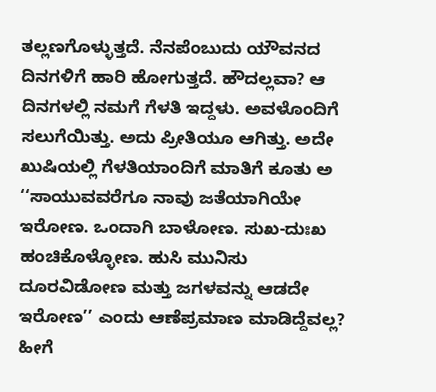ತಲ್ಲಣಗೊಳ್ಳುತ್ತದೆ. ನೆನಪೆಂಬುದು ಯೌವನದ ದಿನಗಳಿಗೆ ಹಾರಿ ಹೋಗುತ್ತದೆ. ಹೌದಲ್ಲವಾ? ಆ ದಿನಗಳಲ್ಲಿ ನಮಗೆ ಗೆಳತಿ ಇದ್ದಳು. ಅವಳೊಂದಿಗೆ ಸಲುಗೆಯಿತ್ತು. ಅದು ಪ್ರೀತಿಯೂ ಆಗಿತ್ತು. ಅದೇ ಖುಷಿಯಲ್ಲಿ ಗೆಳತಿಯಾಂದಿಗೆ ಮಾತಿಗೆ ಕೂತು ಅ ‘‘ಸಾಯುವವರೆಗೂ ನಾವು ಜತೆಯಾಗಿಯೇ ಇರೋಣ. ಒಂದಾಗಿ ಬಾಳೋಣ. ಸುಖ-ದುಃಖ ಹಂಚಿಕೊಳ್ಳೋಣ. ಹುಸಿ ಮುನಿಸು ದೂರವಿಡೋಣ ಮತ್ತು ಜಗಳವನ್ನು ಆಡದೇ ಇರೋಣ’’ ಎಂದು ಆಣೆಪ್ರಮಾಣ ಮಾಡಿದ್ದೆವಲ್ಲ? ಹೀಗೆ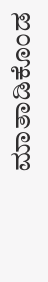ಮಾತಾಡಿಕೊಂಡ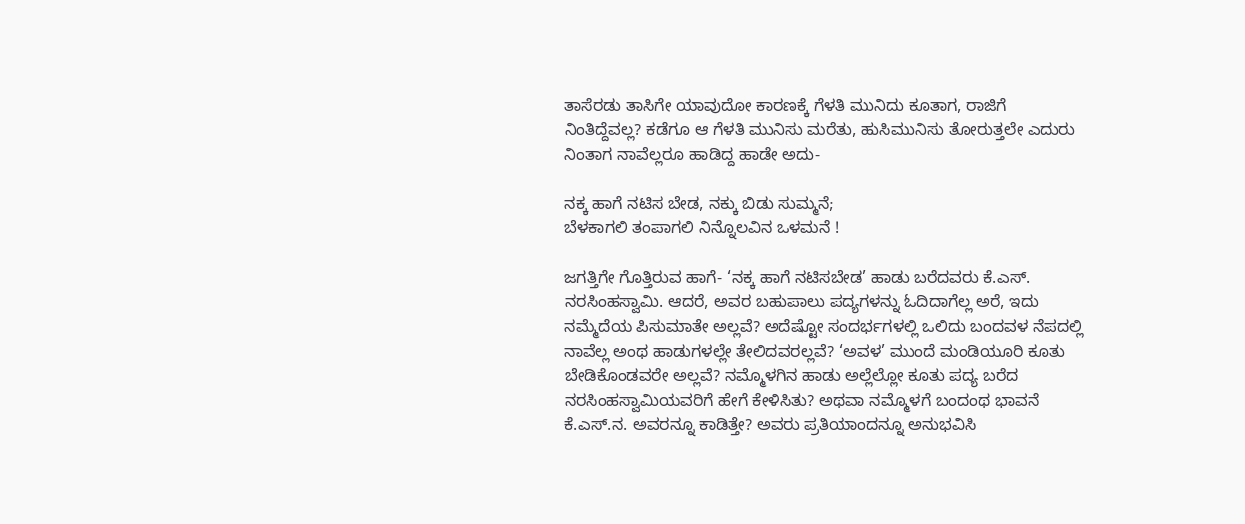ತಾಸೆರಡು ತಾಸಿಗೇ ಯಾವುದೋ ಕಾರಣಕ್ಕೆ ಗೆಳತಿ ಮುನಿದು ಕೂತಾಗ, ರಾಜಿಗೆ ನಿಂತಿದ್ದೆವಲ್ಲ? ಕಡೆಗೂ ಆ ಗೆಳತಿ ಮುನಿಸು ಮರೆತು, ಹುಸಿಮುನಿಸು ತೋರುತ್ತಲೇ ಎದುರು ನಿಂತಾಗ ನಾವೆಲ್ಲರೂ ಹಾಡಿದ್ದ ಹಾಡೇ ಅದು-

ನಕ್ಕ ಹಾಗೆ ನಟಿಸ ಬೇಡ, ನಕ್ಕು ಬಿಡು ಸುಮ್ಮನೆ;
ಬೆಳಕಾಗಲಿ ತಂಪಾಗಲಿ ನಿನ್ನೊಲವಿನ ಒಳಮನೆ !

ಜಗತ್ತಿಗೇ ಗೊತ್ತಿರುವ ಹಾಗೆ- ‘ನಕ್ಕ ಹಾಗೆ ನಟಿಸಬೇಡ’ ಹಾಡು ಬರೆದವರು ಕೆ.ಎಸ್‌. ನರಸಿಂಹಸ್ವಾಮಿ. ಆದರೆ, ಅವರ ಬಹುಪಾಲು ಪದ್ಯಗಳನ್ನು ಓದಿದಾಗೆಲ್ಲ ಅರೆ, ಇದು ನಮ್ಮೆದೆಯ ಪಿಸುಮಾತೇ ಅಲ್ಲವೆ? ಅದೆಷ್ಟೋ ಸಂದರ್ಭಗಳಲ್ಲಿ ಒಲಿದು ಬಂದವಳ ನೆಪದಲ್ಲಿ ನಾವೆಲ್ಲ ಅಂಥ ಹಾಡುಗಳಲ್ಲೇ ತೇಲಿದವರಲ್ಲವೆ? ‘ಅವಳ’ ಮುಂದೆ ಮಂಡಿಯೂರಿ ಕೂತು ಬೇಡಿಕೊಂಡವರೇ ಅಲ್ಲವೆ? ನಮ್ಮೊಳಗಿನ ಹಾಡು ಅಲ್ಲೆಲ್ಲೋ ಕೂತು ಪದ್ಯ ಬರೆದ ನರಸಿಂಹಸ್ವಾಮಿಯವರಿಗೆ ಹೇಗೆ ಕೇಳಿಸಿತು? ಅಥವಾ ನಮ್ಮೊಳಗೆ ಬಂದಂಥ ಭಾವನೆ ಕೆ.ಎಸ್‌.ನ. ಅವರನ್ನೂ ಕಾಡಿತ್ತೇ? ಅವರು ಪ್ರತಿಯಾಂದನ್ನೂ ಅನುಭವಿಸಿ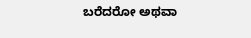ಬರೆದರೋ ಅಥವಾ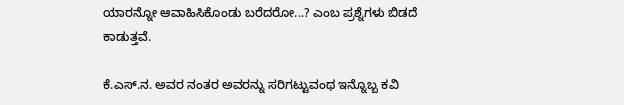ಯಾರನ್ನೋ ಆವಾಹಿಸಿಕೊಂಡು ಬರೆದರೋ...? ಎಂಬ ಪ್ರಶ್ನೆಗಳು ಬಿಡದೆ ಕಾಡುತ್ತವೆ.

ಕೆ.ಎಸ್‌.ನ. ಅವರ ನಂತರ ಅವರನ್ನು ಸರಿಗಟ್ಟುವಂಥ ಇನ್ನೊಬ್ಬ ಕವಿ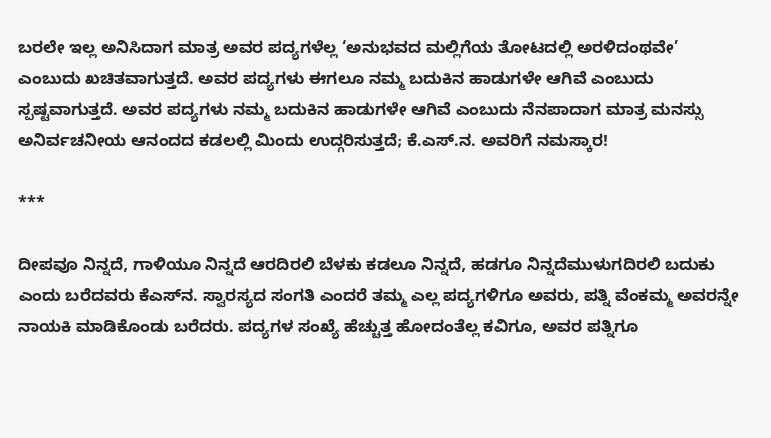ಬರಲೇ ಇಲ್ಲ ಅನಿಸಿದಾಗ ಮಾತ್ರ ಅವರ ಪದ್ಯಗಳೆಲ್ಲ ‘ಅನುಭವದ ಮಲ್ಲಿಗೆಯ ತೋಟದಲ್ಲಿ ಅರಳಿದಂಥವೇ’ ಎಂಬುದು ಖಚಿತವಾಗುತ್ತದೆ. ಅವರ ಪದ್ಯಗಳು ಈಗಲೂ ನಮ್ಮ ಬದುಕಿನ ಹಾಡುಗಳೇ ಆಗಿವೆ ಎಂಬುದು ಸ್ಪಷ್ಟವಾಗುತ್ತದೆ. ಅವರ ಪದ್ಯಗಳು ನಮ್ಮ ಬದುಕಿನ ಹಾಡುಗಳೇ ಆಗಿವೆ ಎಂಬುದು ನೆನಪಾದಾಗ ಮಾತ್ರ ಮನಸ್ಸು ಅನಿರ್ವಚನೀಯ ಆನಂದದ ಕಡಲಲ್ಲಿ ಮಿಂದು ಉದ್ಗರಿಸುತ್ತದೆ; ಕೆ.ಎಸ್‌.ನ. ಅವರಿಗೆ ನಮಸ್ಕಾರ!

***

ದೀಪವೂ ನಿನ್ನದೆ, ಗಾಳಿಯೂ ನಿನ್ನದೆ ಆರದಿರಲಿ ಬೆಳಕು ಕಡಲೂ ನಿನ್ನದೆ, ಹಡಗೂ ನಿನ್ನದೆಮುಳುಗದಿರಲಿ ಬದುಕು ಎಂದು ಬರೆದವರು ಕೆಎಸ್‌ನ. ಸ್ವಾರಸ್ಯದ ಸಂಗತಿ ಎಂದರೆ ತಮ್ಮ ಎಲ್ಲ ಪದ್ಯಗಳಿಗೂ ಅವರು, ಪತ್ನಿ ವೆಂಕಮ್ಮ ಅವರನ್ನೇ ನಾಯಕಿ ಮಾಡಿಕೊಂಡು ಬರೆದರು. ಪದ್ಯಗಳ ಸಂಖ್ಯೆ ಹೆಚ್ಚುತ್ತ ಹೋದಂತೆಲ್ಲ ಕವಿಗೂ, ಅವರ ಪತ್ನಿಗೂ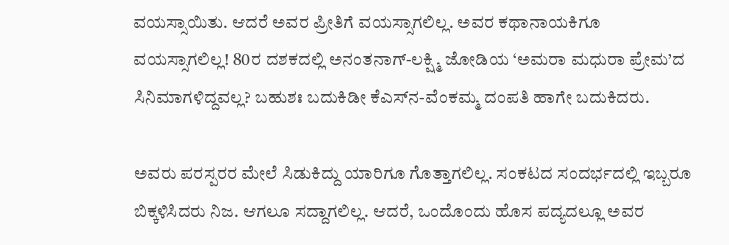ವಯಸ್ಸಾಯಿತು. ಆದರೆ ಅವರ ಪ್ರೀತಿಗೆ ವಯಸ್ಸಾಗಲಿಲ್ಲ. ಅವರ ಕಥಾನಾಯಕಿಗೂ ವಯಸ್ಸಾಗಲಿಲ್ಲ! 80ರ ದಶಕದಲ್ಲಿ ಅನಂತನಾಗ್‌-ಲಕ್ಷ್ಮಿ ಜೋಡಿಯ ‘ಅಮರಾ ಮಧುರಾ ಪ್ರೇಮ’ದ ಸಿನಿಮಾಗಳಿದ್ದವಲ್ಲ? ಬಹುಶಃ ಬದುಕಿಡೀ ಕೆಎಸ್‌ನ-ವೆಂಕಮ್ಮ ದಂಪತಿ ಹಾಗೇ ಬದುಕಿದರು.

ಅವರು ಪರಸ್ಪರರ ಮೇಲೆ ಸಿಡುಕಿದ್ದು ಯಾರಿಗೂ ಗೊತ್ತಾಗಲಿಲ್ಲ. ಸಂಕಟದ ಸಂದರ್ಭದಲ್ಲಿ ಇಬ್ಬರೂ ಬಿಕ್ಕಳಿಸಿದರು ನಿಜ. ಆಗಲೂ ಸದ್ದಾಗಲಿಲ್ಲ. ಆದರೆ, ಒಂದೊಂದು ಹೊಸ ಪದ್ಯದಲ್ಲೂ ಅವರ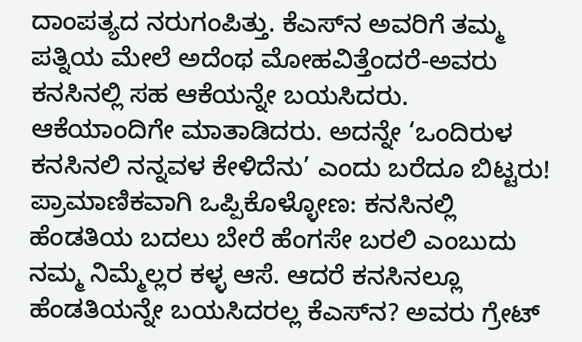ದಾಂಪತ್ಯದ ನರುಗಂಪಿತ್ತು. ಕೆಎಸ್‌ನ ಅವರಿಗೆ ತಮ್ಮ ಪತ್ನಿಯ ಮೇಲೆ ಅದೆಂಥ ಮೋಹವಿತ್ತೆಂದರೆ-ಅವರು ಕನಸಿನಲ್ಲಿ ಸಹ ಆಕೆಯನ್ನೇ ಬಯಸಿದರು. ಆಕೆಯಾಂದಿಗೇ ಮಾತಾಡಿದರು. ಅದನ್ನೇ ‘ಒಂದಿರುಳ ಕನಸಿನಲಿ ನನ್ನವಳ ಕೇಳಿದೆನು’ ಎಂದು ಬರೆದೂ ಬಿಟ್ಟರು! ಪ್ರಾಮಾಣಿಕವಾಗಿ ಒಪ್ಪಿಕೊಳ್ಳೋಣ: ಕನಸಿನಲ್ಲಿ ಹೆಂಡತಿಯ ಬದಲು ಬೇರೆ ಹೆಂಗಸೇ ಬರಲಿ ಎಂಬುದು ನಮ್ಮ ನಿಮ್ಮೆಲ್ಲರ ಕಳ್ಳ ಆಸೆ. ಆದರೆ ಕನಸಿನಲ್ಲೂ ಹೆಂಡತಿಯನ್ನೇ ಬಯಸಿದರಲ್ಲ ಕೆಎಸ್‌ನ? ಅವರು ಗ್ರೇಟ್‌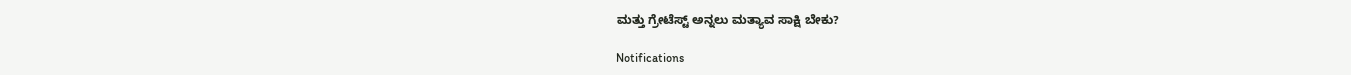ಮತ್ತು ಗ್ರೇಟೆಸ್ಟ್‌ ಅನ್ನಲು ಮತ್ಯಾವ ಸಾಕ್ಷಿ ಬೇಕು?

Notifications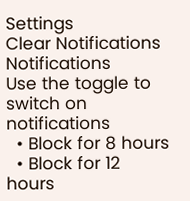Settings
Clear Notifications
Notifications
Use the toggle to switch on notifications
  • Block for 8 hours
  • Block for 12 hours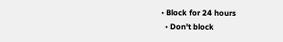• Block for 24 hours
  • Don't block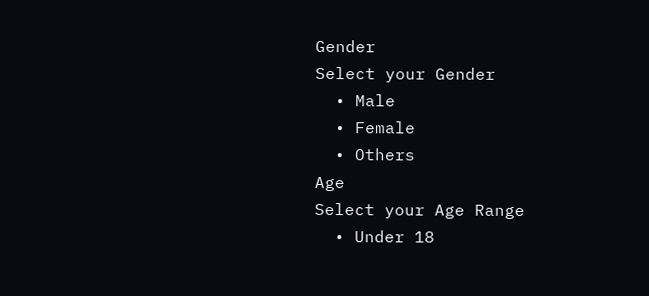Gender
Select your Gender
  • Male
  • Female
  • Others
Age
Select your Age Range
  • Under 18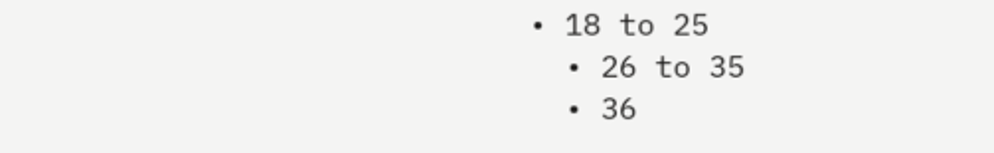• 18 to 25
  • 26 to 35
  • 36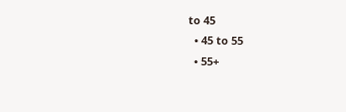to 45
  • 45 to 55
  • 55+